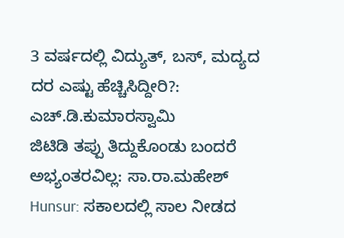3 ವರ್ಷದಲ್ಲಿ ವಿದ್ಯುತ್, ಬಸ್, ಮದ್ಯದ ದರ ಎಷ್ಟು ಹೆಚ್ಚಿಸಿದ್ದೀರಿ?: ಎಚ್.ಡಿ.ಕುಮಾರಸ್ವಾಮಿ
ಜಿಟಿಡಿ ತಪ್ಪು ತಿದ್ದುಕೊಂಡು ಬಂದರೆ ಅಭ್ಯಂತರವಿಲ್ಲ: ಸಾ.ರಾ.ಮಹೇಶ್
Hunsur: ಸಕಾಲದಲ್ಲಿ ಸಾಲ ನೀಡದ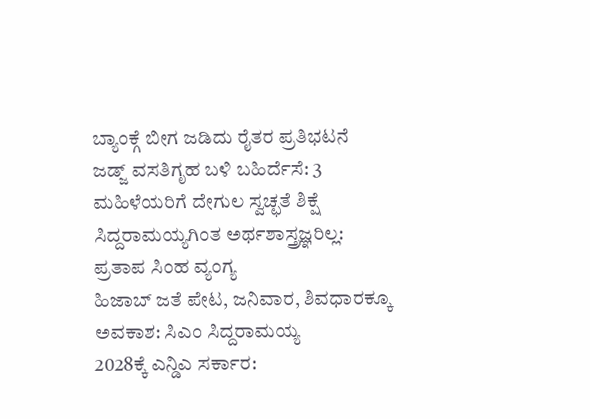ಬ್ಯಾಂಕ್ಗೆ ಬೀಗ ಜಡಿದು ರೈತರ ಪ್ರತಿಭಟನೆ
ಜಡ್ಜ್ ವಸತಿಗೃಹ ಬಳಿ ಬಹಿರ್ದೆಸೆ: 3 ಮಹಿಳೆಯರಿಗೆ ದೇಗುಲ ಸ್ವಚ್ಛತೆ ಶಿಕ್ಷೆ
ಸಿದ್ದರಾಮಯ್ಯಗಿಂತ ಅರ್ಥಶಾಸ್ತ್ರಜ್ಞರಿಲ್ಲ: ಪ್ರತಾಪ ಸಿಂಹ ವ್ಯಂಗ್ಯ
ಹಿಜಾಬ್ ಜತೆ ಪೇಟ, ಜನಿವಾರ, ಶಿವಧಾರಕ್ಕೂ ಅವಕಾಶ: ಸಿಎಂ ಸಿದ್ದರಾಮಯ್ಯ
2028ಕ್ಕೆ ಎನ್ಡಿಎ ಸರ್ಕಾರ: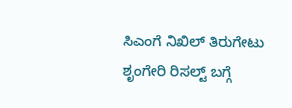ಸಿಎಂಗೆ ನಿಖಿಲ್ ತಿರುಗೇಟು
ಶೃಂಗೇರಿ ರಿಸಲ್ಟ್ ಬಗ್ಗೆ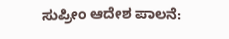ಸುಪ್ರೀಂ ಆದೇಶ ಪಾಲನೆ: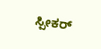ಸ್ಪೀಕರ್